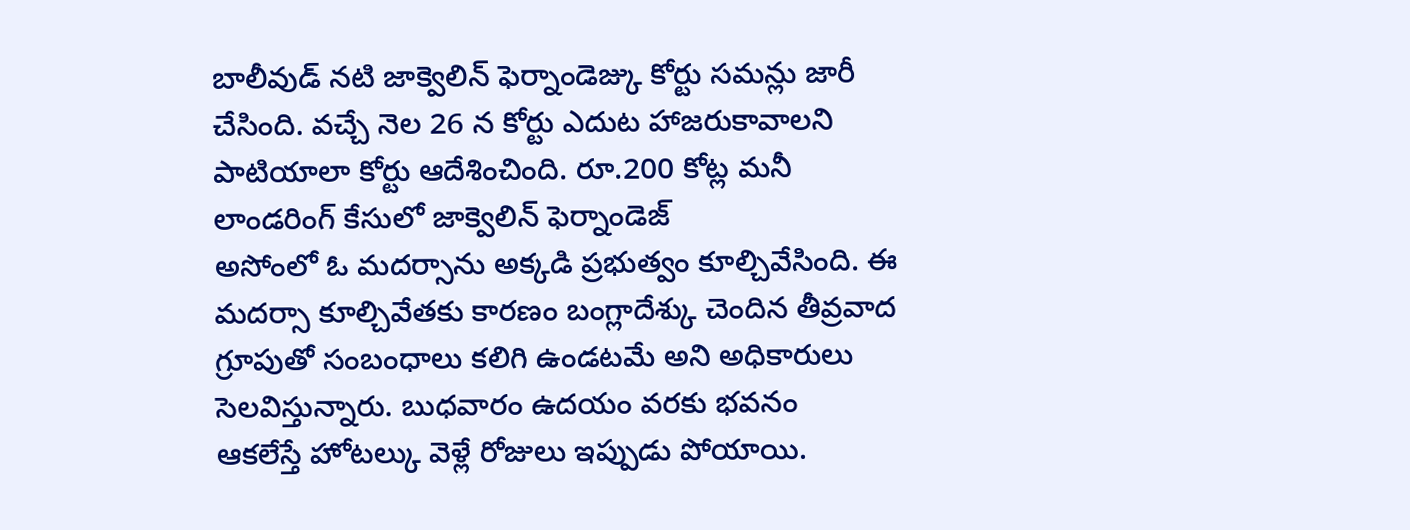బాలీవుడ్ నటి జాక్వెలిన్ ఫెర్నాండెజ్కు కోర్టు సమన్లు జారీ చేసింది. వచ్చే నెల 26 న కోర్టు ఎదుట హాజరుకావాలని పాటియాలా కోర్టు ఆదేశించింది. రూ.200 కోట్ల మనీ లాండరింగ్ కేసులో జాక్వెలిన్ ఫెర్నాండెజ్
అసోంలో ఓ మదర్సాను అక్కడి ప్రభుత్వం కూల్చివేసింది. ఈ మదర్సా కూల్చివేతకు కారణం బంగ్లాదేశ్కు చెందిన తీవ్రవాద గ్రూపుతో సంబంధాలు కలిగి ఉండటమే అని అధికారులు సెలవిస్తున్నారు. బుధవారం ఉదయం వరకు భవనం
ఆకలేస్తే హోటల్కు వెళ్లే రోజులు ఇప్పుడు పోయాయి.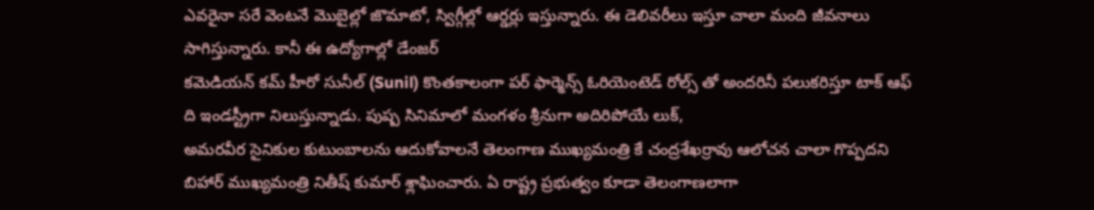ఎవరైనా సరే వెంటనే మొబైల్లో జొమాటో, స్విగ్గీల్లో ఆర్డర్లు ఇస్తున్నారు. ఈ డెలివరీలు ఇస్తూ చాలా మంది జీవనాలు సాగిస్తున్నారు. కానీ ఈ ఉద్యోగాల్లో డేంజర్
కమెడియన్ కమ్ హీరో సునీల్ (Sunil) కొంతకాలంగా పర్ ఫార్మెన్స్ ఓరియెంటెడ్ రోల్స్ తో అందరినీ పలుకరిస్తూ టాక్ ఆఫ్ ది ఇండస్ట్రీగా నిలుస్తున్నాడు. పుష్ప సినిమాలో మంగళం శ్రీనుగా అదిరిపోయే లుక్,
అమరవీర సైనికుల కుటుంబాలను ఆదుకోవాలనే తెలంగాణ ముఖ్యమంత్రి కే చంద్రశేఖర్రావు ఆలోచన చాలా గొప్పదని బిహార్ ముఖ్యమంత్రి నితీష్ కుమార్ శ్లాఘించారు. ఏ రాష్ట్ర ప్రభుత్వం కూడా తెలంగాణలాగా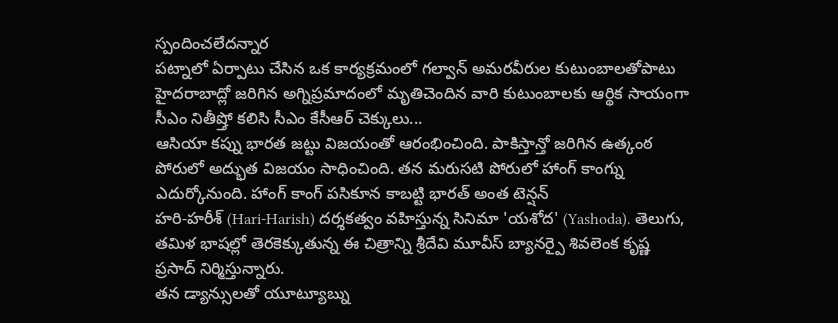స్పందించలేదన్నార
పట్నాలో ఏర్పాటు చేసిన ఒక కార్యక్రమంలో గల్వాన్ అమరవీరుల కుటుంబాలతోపాటు హైదరాబాద్లో జరిగిన అగ్నిప్రమాదంలో మృతిచెందిన వారి కుటుంబాలకు ఆర్థిక సాయంగా సీఎం నితీష్తో కలిసి సీఎం కేసీఆర్ చెక్కులు...
ఆసియా కప్ను భారత జట్టు విజయంతో ఆరంభించింది. పాకిస్తాన్తో జరిగిన ఉత్కంఠ పోరులో అద్భుత విజయం సాధించింది. తన మరుసటి పోరులో హాంగ్ కాంగ్ను ఎదుర్కోనుంది. హాంగ్ కాంగ్ పసికూన కాబట్టి భారత్ అంత టెన్షన్
హరి-హరీశ్ (Hari-Harish) దర్శకత్వం వహిస్తున్న సినిమా 'యశోద' (Yashoda). తెలుగు, తమిళ భాషల్లో తెరకెక్కుతున్న ఈ చిత్రాన్ని శ్రీదేవి మూవీస్ బ్యానర్పై శివలెంక కృష్ణ ప్రసాద్ నిర్మిస్తున్నారు.
తన డ్యాన్సులతో యూట్యూబ్ను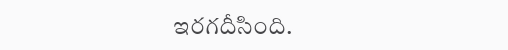ఇరగదీసింది.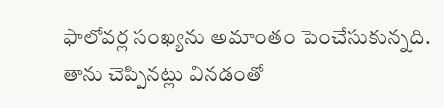ఫాలోవర్ల సంఖ్యను అమాంతం పెంచేసుకున్నది. తాను చెప్పినట్లు వినడంతో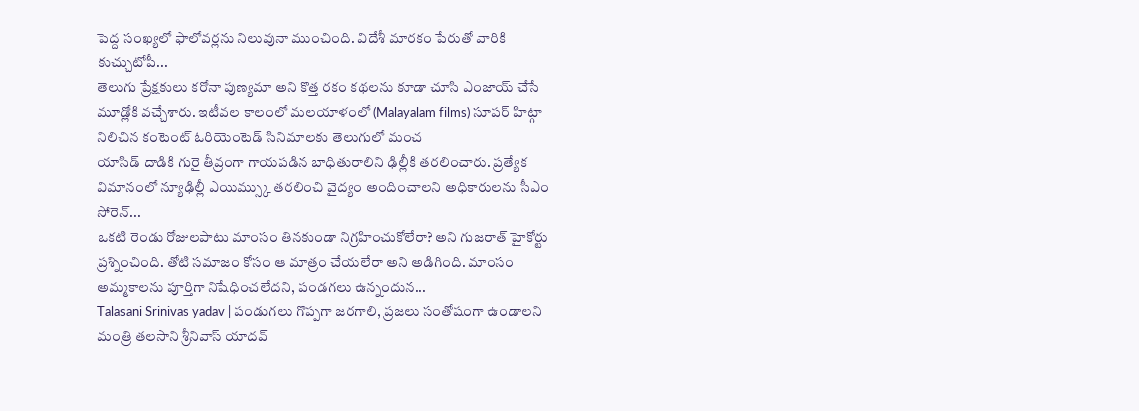పెద్ద సంఖ్యలో ఫాలోవర్లను నిలువునా ముంచింది. విదేశీ మారకం పేరుతో వారికి కుచ్చుటోపీ...
తెలుగు ప్రేక్షకులు కరోనా పుణ్యమా అని కొత్త రకం కథలను కూడా చూసి ఎంజాయ్ చేసే మూడ్లోకి వచ్చేశారు. ఇటీవల కాలంలో మలయాళంలో (Malayalam films) సూపర్ హిట్గా నిలిచిన కంటెంట్ ఓరియెంటెడ్ సినిమాలకు తెలుగులో మంచ
యాసిడ్ దాడికి గురై తీవ్రంగా గాయపడిన బాధితురాలిని ఢిల్లీకి తరలించారు. ప్రత్యేక విమానంలో న్యూఢిల్లీ ఎయిమ్స్కు తరలించి వైద్యం అందించాలని అధికారులను సీఎం సోరెన్...
ఒకటి రెండు రోజులపాటు మాంసం తినకుండా నిగ్రహించుకోలేరా? అని గుజరాత్ హైకోర్టు ప్రశ్నించింది. తోటి సమాజం కోసం ఆ మాత్రం చేయలేరా అని అడిగింది. మాంసం అమ్మకాలను పూర్తిగా నిషేధించలేదని, పండగలు ఉన్నందున...
Talasani Srinivas yadav | పండుగలు గొప్పగా జరగాలి, ప్రజలు సంతోషంగా ఉండాలని మంత్రి తలసాని శ్రీనివాస్ యాదవ్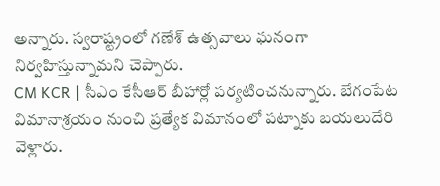అన్నారు. స్వరాష్ట్రంలో గణేశ్ ఉత్సవాలు ఘనంగా నిర్వహిస్తున్నామని చెప్పారు.
CM KCR | సీఎం కేసీఆర్ బీహార్లో పర్యటించనున్నారు. బేగంపేట విమానాశ్రయం నుంచి ప్రత్యేక విమానంలో పట్నాకు బయలుదేరి వెళ్లారు.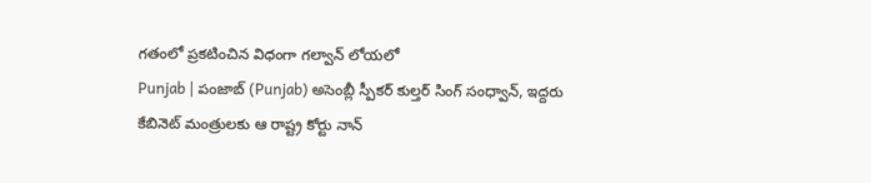గతంలో ప్రకటించిన విధంగా గల్వాన్ లోయలో
Punjab | పంజాబ్ (Punjab) అసెంబ్లీ స్పీకర్ కుల్తర్ సింగ్ సంధ్వాన్, ఇద్దరు కేబినెట్ మంత్రులకు ఆ రాష్ట్ర కోర్టు నాన్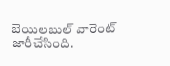బెయిలబుల్ వారెంట్ జారీచేసింది.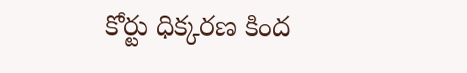కోర్టు ధిక్కరణ కింద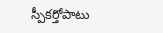స్పీకర్తోపాటు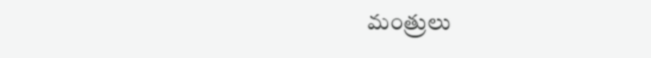మంత్రులు